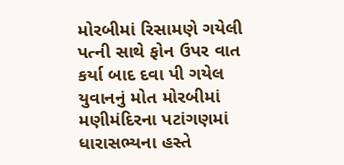મોરબીમાં રિસામણે ગયેલી પત્ની સાથે ફોન ઉપર વાત કર્યા બાદ દવા પી ગયેલ યુવાનનું મોત મોરબીમાં મણીમંદિરના પટાંગણમાં ધારાસભ્યના હસ્તે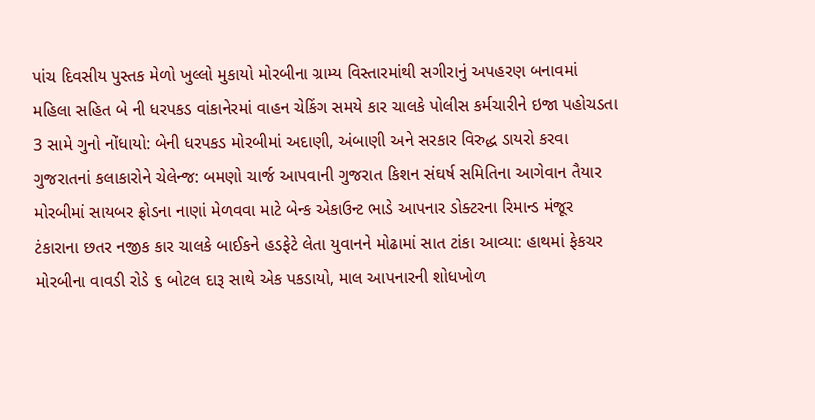પાંચ દિવસીય પુસ્તક મેળો ખુલ્લો મુકાયો મોરબીના ગ્રામ્ય વિસ્તારમાંથી સગીરાનું અપહરણ બનાવમાં મહિલા સહિત બે ની ધરપકડ વાંકાનેરમાં વાહન ચેકિંગ સમયે કાર ચાલકે પોલીસ કર્મચારીને ઇજા પહોચડતા 3 સામે ગુનો નોંધાયો: બેની ધરપકડ મોરબીમાં અદાણી, અંબાણી અને સરકાર વિરુદ્ધ ડાયરો કરવા ગુજરાતનાં કલાકારોને ચેલેન્જ: બમણો ચાર્જ આપવાની ગુજરાત કિશન સંઘર્ષ સમિતિના આગેવાન તૈયાર મોરબીમાં સાયબર ફ્રોડના નાણાં મેળવવા માટે બેન્ક એકાઉન્ટ ભાડે આપનાર ડોક્ટરના રિમાન્ડ મંજૂર ટંકારાના છતર નજીક કાર ચાલકે બાઈકને હડફેટે લેતા યુવાનને મોઢામાં સાત ટાંકા આવ્યા: હાથમાં ફેકચર મોરબીના વાવડી રોડે ૬ બોટલ દારૂ સાથે એક પકડાયો, માલ આપનારની શોધખોળ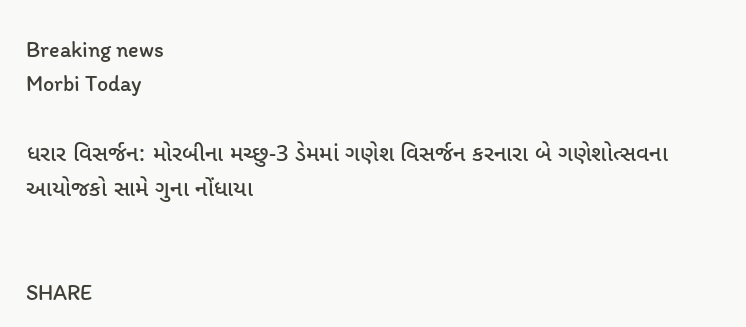Breaking news
Morbi Today

ધરાર વિસર્જન: મોરબીના મચ્છુ-3 ડેમમાં ગણેશ વિસર્જન કરનારા બે ગણેશોત્સવના આયોજકો સામે ગુના નોંધાયા


SHARE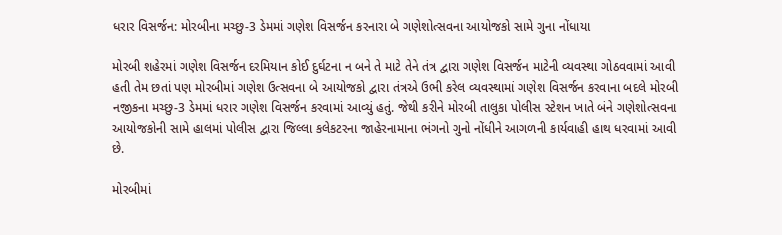ધરાર વિસર્જન: મોરબીના મચ્છુ-3 ડેમમાં ગણેશ વિસર્જન કરનારા બે ગણેશોત્સવના આયોજકો સામે ગુના નોંધાયા

મોરબી શહેરમાં ગણેશ વિસર્જન દરમિયાન કોઈ દુર્ઘટના ન બને તે માટે તેને તંત્ર દ્વારા ગણેશ વિસર્જન માટેની વ્યવસ્થા ગોઠવવામાં આવી હતી તેમ છતાં પણ મોરબીમાં ગણેશ ઉત્સવના બે આયોજકો દ્વારા તંત્રએ ઉભી કરેલ વ્યવસ્થામાં ગણેશ વિસર્જન કરવાના બદલે મોરબી નજીકના મચ્છુ-3 ડેમમાં ધરાર ગણેશ વિસર્જન કરવામાં આવ્યું હતું. જેથી કરીને મોરબી તાલુકા પોલીસ સ્ટેશન ખાતે બંને ગણેશોત્સવના આયોજકોની સામે હાલમાં પોલીસ દ્વારા જિલ્લા કલેકટરના જાહેરનામાના ભંગનો ગુનો નોંધીને આગળની કાર્યવાહી હાથ ધરવામાં આવી છે.

મોરબીમાં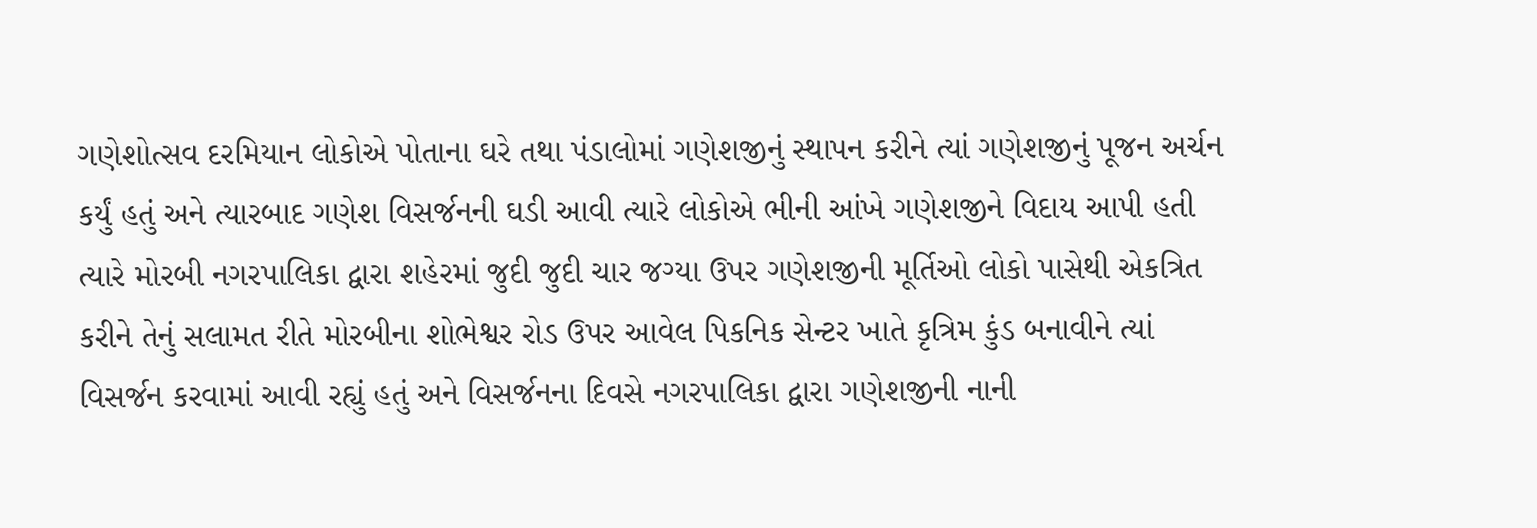ગણેશોત્સવ દરમિયાન લોકોએ પોતાના ઘરે તથા પંડાલોમાં ગણેશજીનું સ્થાપન કરીને ત્યાં ગણેશજીનું પૂજન અર્ચન કર્યું હતું અને ત્યારબાદ ગણેશ વિસર્જનની ઘડી આવી ત્યારે લોકોએ ભીની આંખે ગણેશજીને વિદાય આપી હતી ત્યારે મોરબી નગરપાલિકા દ્વારા શહેરમાં જુદી જુદી ચાર જગ્યા ઉપર ગણેશજીની મૂર્તિઓ લોકો પાસેથી એકત્રિત કરીને તેનું સલામત રીતે મોરબીના શોભેશ્વર રોડ ઉપર આવેલ પિકનિક સેન્ટર ખાતે કૃત્રિમ કુંડ બનાવીને ત્યાં વિસર્જન કરવામાં આવી રહ્યું હતું અને વિસર્જનના દિવસે નગરપાલિકા દ્વારા ગણેશજીની નાની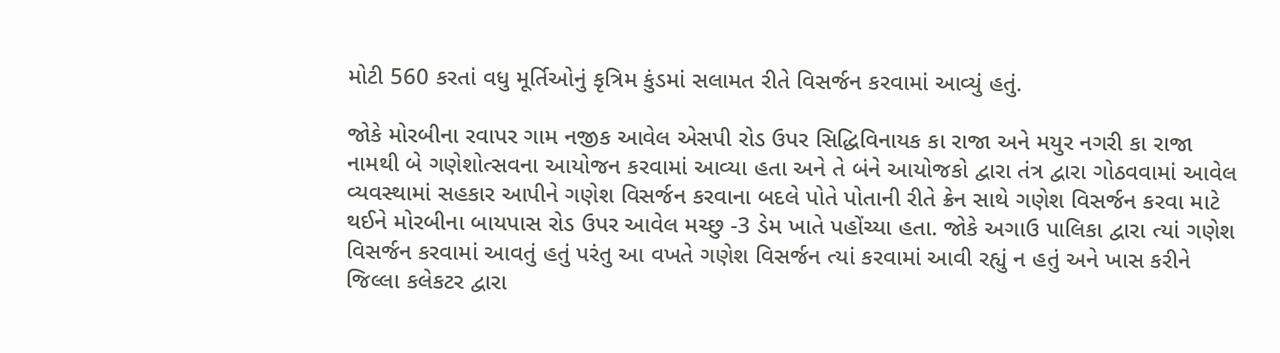મોટી 560 કરતાં વધુ મૂર્તિઓનું કૃત્રિમ કુંડમાં સલામત રીતે વિસર્જન કરવામાં આવ્યું હતું.

જોકે મોરબીના રવાપર ગામ નજીક આવેલ એસપી રોડ ઉપર સિદ્ધિવિનાયક કા રાજા અને મયુર નગરી કા રાજા નામથી બે ગણેશોત્સવના આયોજન કરવામાં આવ્યા હતા અને તે બંને આયોજકો દ્વારા તંત્ર દ્વારા ગોઠવવામાં આવેલ વ્યવસ્થામાં સહકાર આપીને ગણેશ વિસર્જન કરવાના બદલે પોતે પોતાની રીતે ક્રેન સાથે ગણેશ વિસર્જન કરવા માટે થઈને મોરબીના બાયપાસ રોડ ઉપર આવેલ મચ્છુ -3 ડેમ ખાતે પહોંચ્યા હતા. જોકે અગાઉ પાલિકા દ્વારા ત્યાં ગણેશ વિસર્જન કરવામાં આવતું હતું પરંતુ આ વખતે ગણેશ વિસર્જન ત્યાં કરવામાં આવી રહ્યું ન હતું અને ખાસ કરીને જિલ્લા કલેકટર દ્વારા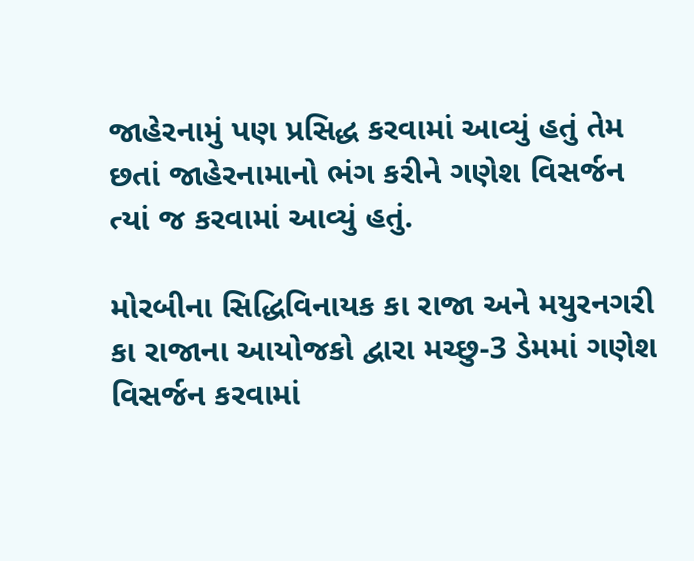જાહેરનામું પણ પ્રસિદ્ધ કરવામાં આવ્યું હતું તેમ છતાં જાહેરનામાનો ભંગ કરીને ગણેશ વિસર્જન ત્યાં જ કરવામાં આવ્યું હતું.

મોરબીના સિદ્ધિવિનાયક કા રાજા અને મયુરનગરી કા રાજાના આયોજકો દ્વારા મચ્છુ-3 ડેમમાં ગણેશ વિસર્જન કરવામાં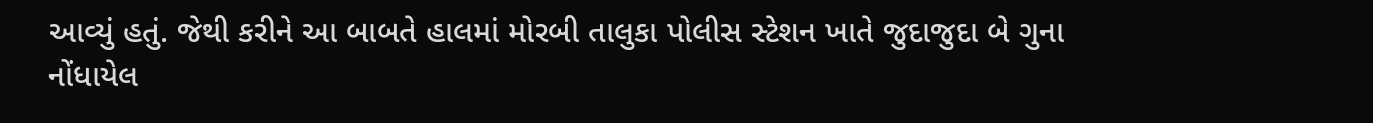આવ્યું હતું. જેથી કરીને આ બાબતે હાલમાં મોરબી તાલુકા પોલીસ સ્ટેશન ખાતે જુદાજુદા બે ગુના નોંધાયેલ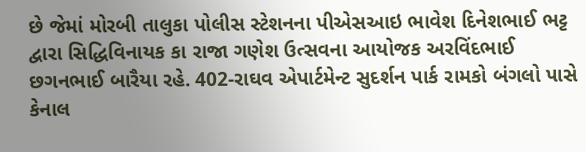છે જેમાં મોરબી તાલુકા પોલીસ સ્ટેશનના પીએસઆઇ ભાવેશ દિનેશભાઈ ભટ્ટ દ્વારા સિદ્ધિવિનાયક કા રાજા ગણેશ ઉત્સવના આયોજક અરવિંદભાઈ છગનભાઈ બારૈયા રહે. 402-રાઘવ એપાર્ટમેન્ટ સુદર્શન પાર્ક રામકો બંગલો પાસે કેનાલ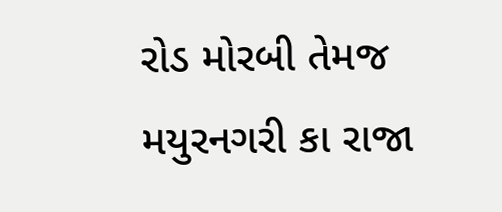રોડ મોરબી તેમજ મયુરનગરી કા રાજા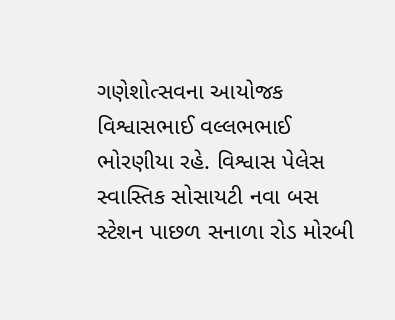ગણેશોત્સવના આયોજક વિશ્વાસભાઈ વલ્લભભાઈ ભોરણીયા રહે. વિશ્વાસ પેલેસ સ્વાસ્તિક સોસાયટી નવા બસ સ્ટેશન પાછળ સનાળા રોડ મોરબી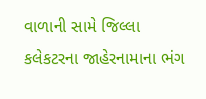વાળાની સામે જિલ્લા કલેકટરના જાહેરનામાના ભંગ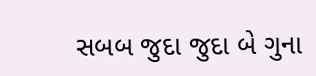સબબ જુદા જુદા બે ગુના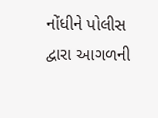નોંધીને પોલીસ દ્વારા આગળની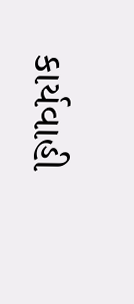કાર્યવાહી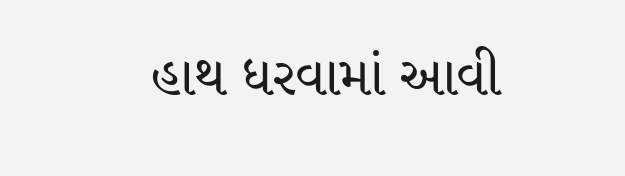હાથ ધરવામાં આવી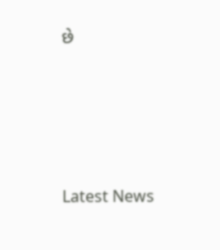છે






Latest News